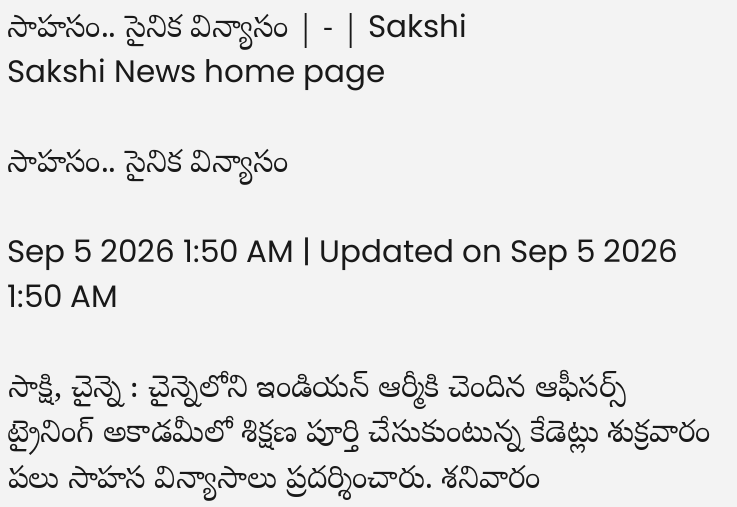సాహసం.. సైనిక విన్యాసం | - | Sakshi
Sakshi News home page

సాహసం.. సైనిక విన్యాసం

Sep 5 2026 1:50 AM | Updated on Sep 5 2026 1:50 AM

సాక్షి, చైన్నె : చైన్నెలోని ఇండియన్‌ ఆర్మీకి చెందిన ఆఫీసర్స్‌ ట్రైనింగ్‌ అకాడమీలో శిక్షణ పూర్తి చేసుకుంటున్న కేడెట్లు శుక్రవారం పలు సాహస విన్యాసాలు ప్రదర్శించారు. శనివారం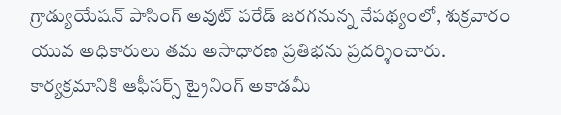గ్రాడ్యుయేషన్‌ పాసింగ్‌ అవుట్‌ పరేడ్‌ జరగనున్న నేపథ్యంలో, శుక్రవారం యువ అధికారులు తమ అసాధారణ ప్రతిభను ప్రదర్శించారు. కార్యక్రమానికి ఆఫీసర్స్‌ ట్రైనింగ్‌ అకాడమీ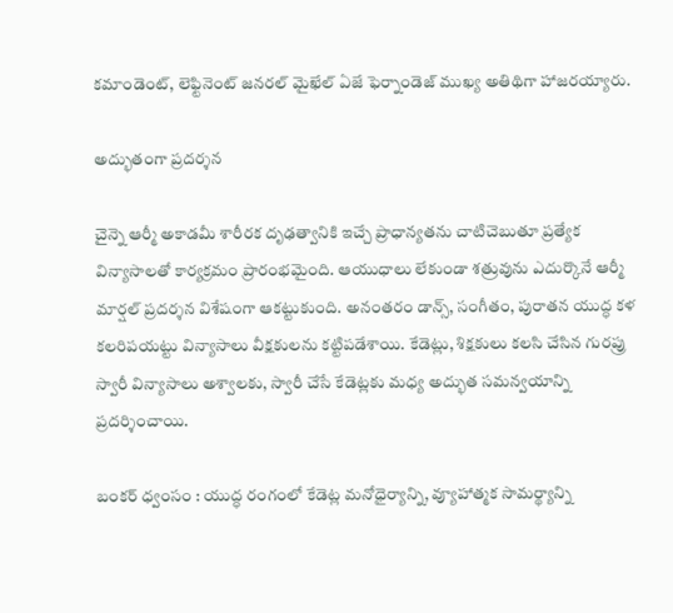కమాండెంట్‌, లెఫ్టినెంట్‌ జనరల్‌ మైఖేల్‌ ఏజే ఫెర్నాండెజ్‌ ముఖ్య అతిథిగా హాజరయ్యారు.

అద్భుతంగా ప్రదర్శన

చైన్నె ఆర్మీ అకాడమీ శారీరక దృఢత్వానికి ఇచ్చే ప్రాధాన్యతను చాటిచెబుతూ ప్రత్యేక విన్యాసాలతో కార్యక్రమం ప్రారంభమైంది. ఆయుధాలు లేకుండా శత్రువును ఎదుర్కొనే ఆర్మీ మార్షల్‌ ప్రదర్శన విశేషంగా ఆకట్టుకుంది. అనంతరం డాన్స్‌, సంగీతం, పురాతన యుద్ధ కళ కలరిపయట్టు విన్యాసాలు వీక్షకులను కట్టిపడేశాయి. కేడెట్లు, శిక్షకులు కలసి చేసిన గురప్రు స్వారీ విన్యాసాలు అశ్వాలకు, స్వారీ చేసే కేడెట్లకు మధ్య అద్భుత సమన్వయాన్ని ప్రదర్శించాయి.

బంకర్‌ ధ్వంసం : యుద్ధ రంగంలో కేడెట్ల మనోధైర్యాన్ని, వ్యూహాత్మక సామర్థ్యాన్ని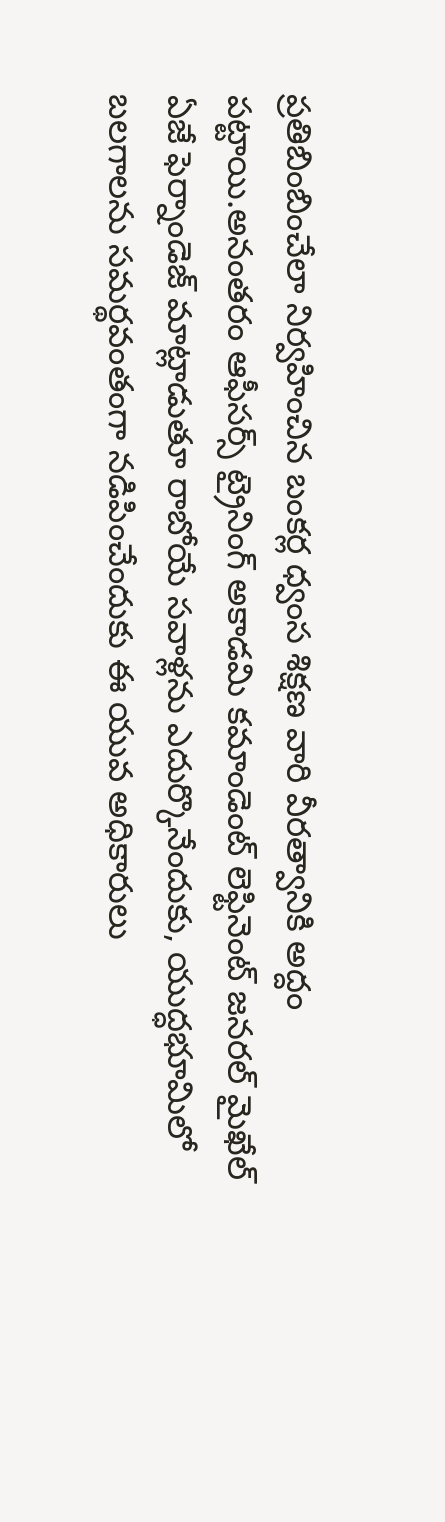ప్రతిబింబించేలా నిర్వహించిన బంకర్ల ధ్వంస శిక్షణ వారి వీరత్వానికి అద్దం పట్టాయి.అనంతరం ఆఫీసర్స్‌ ట్రైనింగ్‌ అకాడమి కమాండెంట్‌ లెఫ్టినెంట్‌ జనరల్‌ మైఖేల్‌ ఏజే ఫెర్నాండెజ్‌ మాట్లాడుతూ రాబోయే సవాళ్లను ఎదుర్కొనేందుకు, యుద్ధభూమిలో బలగాలను సమర్థవంతంగా నడిపించేందుకు ఈ యువ అధికారులు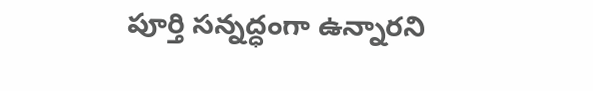పూర్తి సన్నద్ధంగా ఉన్నారని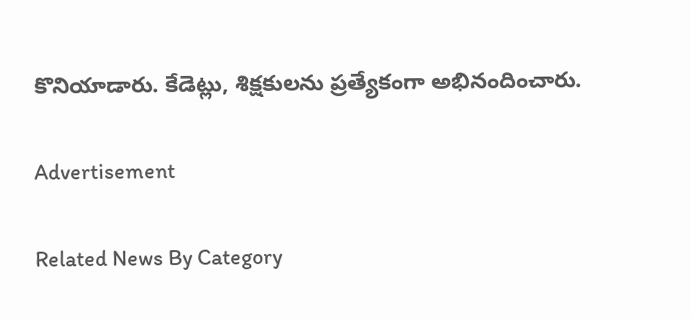కొనియాడారు. కేడెట్లు, శిక్షకులను ప్రత్యేకంగా అభినందించారు.

Advertisement

Related News By Category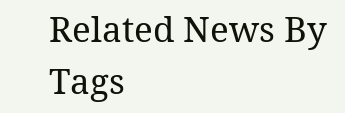Related News By Tags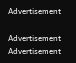Advertisement

Advertisement
Advertisement